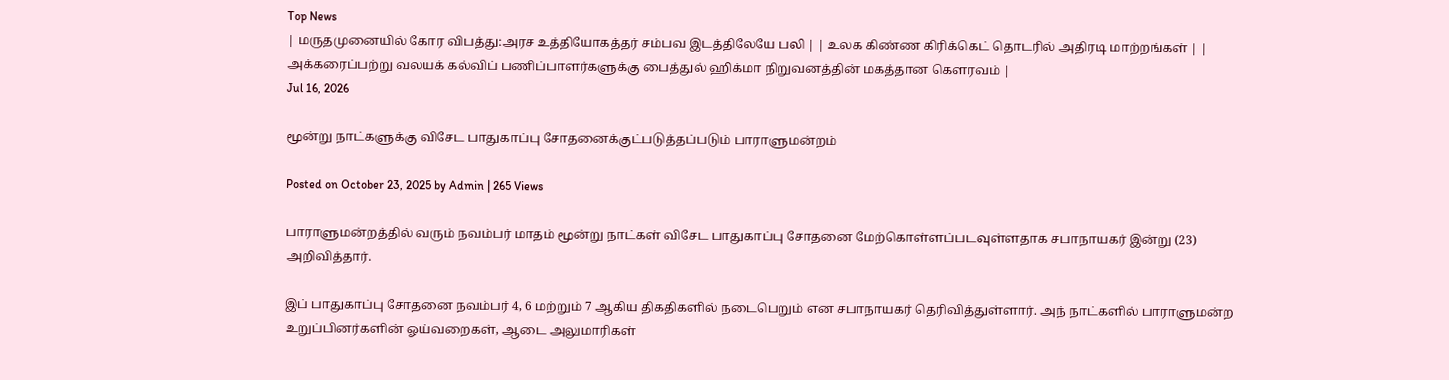Top News
| மருதமுனையில் கோர விபத்து:அரச உத்தியோகத்தர் சம்பவ இடத்திலேயே பலி | | உலக கிண்ண கிரிக்கெட் தொடரில் அதிரடி மாற்றங்கள் | | அக்கரைப்பற்று வலயக் கல்விப் பணிப்பாளர்களுக்கு பைத்துல் ஹிக்மா நிறுவனத்தின் மகத்தான கௌரவம் |
Jul 16, 2026

மூன்று நாட்களுக்கு விசேட பாதுகாப்பு சோதனைக்குட்படுத்தப்படும் பாராளுமன்றம்

Posted on October 23, 2025 by Admin | 265 Views

பாராளுமன்றத்தில் வரும் நவம்பர் மாதம் மூன்று நாட்கள் விசேட பாதுகாப்பு சோதனை மேற்கொள்ளப்படவுள்ளதாக சபாநாயகர் இன்று (23) அறிவித்தார்.

இப் பாதுகாப்பு சோதனை நவம்பர் 4, 6 மற்றும் 7 ஆகிய திகதிகளில் நடைபெறும் என சபாநாயகர் தெரிவித்துள்ளார். அந் நாட்களில் பாராளுமன்ற உறுப்பினர்களின் ஓய்வறைகள், ஆடை அலுமாரிகள்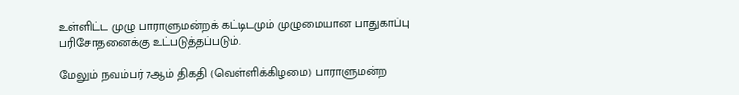உள்ளிட்ட முழு பாராளுமன்றக் கட்டிடமும் முழுமையான பாதுகாப்பு பரிசோதனைக்கு உட்படுத்தப்படும்.

மேலும் நவம்பர் 7ஆம் திகதி (வெள்ளிக்கிழமை) பாராளுமன்ற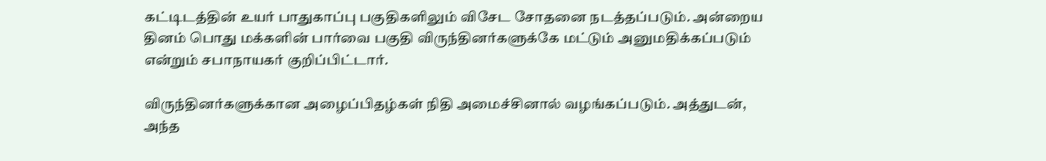கட்டிடத்தின் உயர் பாதுகாப்பு பகுதிகளிலும் விசேட சோதனை நடத்தப்படும். அன்றைய தினம் பொது மக்களின் பார்வை பகுதி விருந்தினர்களுக்கே மட்டும் அனுமதிக்கப்படும் என்றும் சபாநாயகர் குறிப்பிட்டார்.

விருந்தினர்களுக்கான அழைப்பிதழ்கள் நிதி அமைச்சினால் வழங்கப்படும். அத்துடன், அந்த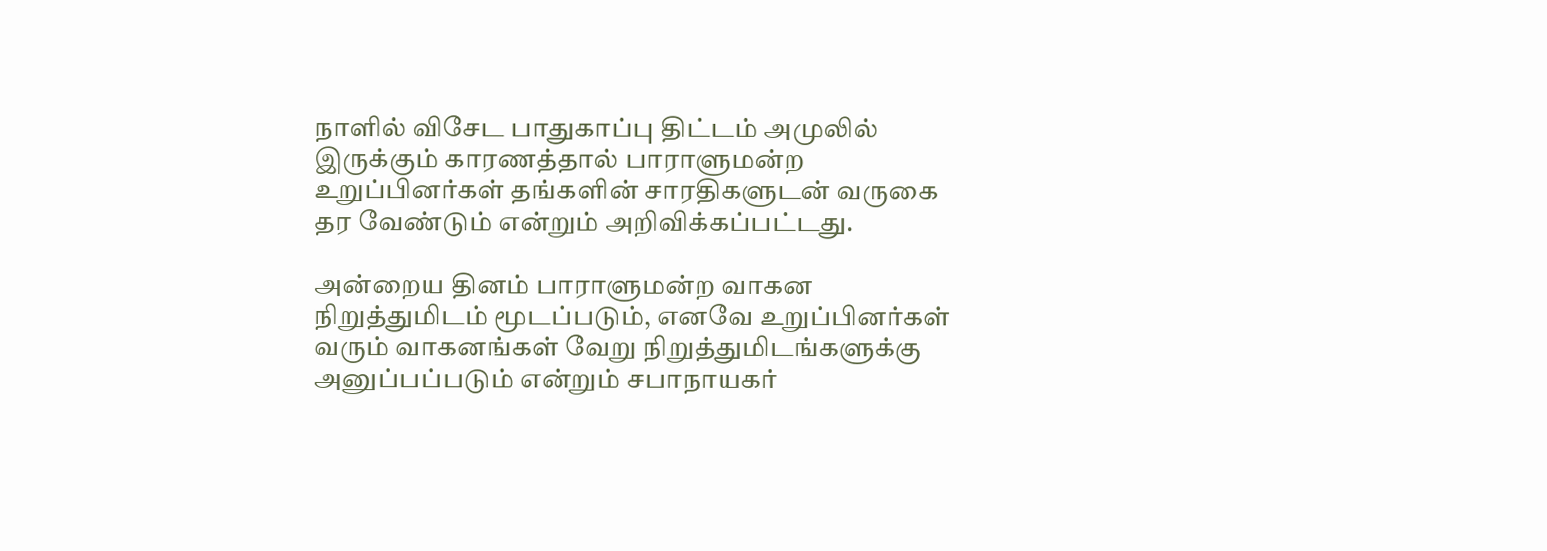நாளில் விசேட பாதுகாப்பு திட்டம் அமுலில் இருக்கும் காரணத்தால் பாராளுமன்ற உறுப்பினர்கள் தங்களின் சாரதிகளுடன் வருகை தர வேண்டும் என்றும் அறிவிக்கப்பட்டது.

அன்றைய தினம் பாராளுமன்ற வாகன நிறுத்துமிடம் மூடப்படும், எனவே உறுப்பினர்கள் வரும் வாகனங்கள் வேறு நிறுத்துமிடங்களுக்கு அனுப்பப்படும் என்றும் சபாநாயகர்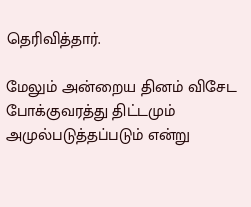தெரிவித்தார்.

மேலும் அன்றைய தினம் விசேட போக்குவரத்து திட்டமும் அமுல்படுத்தப்படும் என்று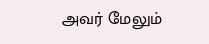அவர் மேலும்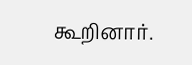கூறினார்.